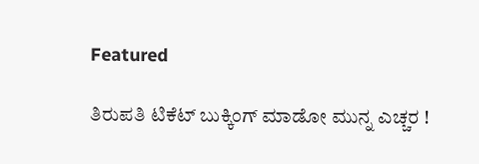Featured

ತಿರುಪತಿ ಟಿಕೆಟ್‌ ಬುಕ್ಕಿಂಗ್‌ ಮಾಡೋ ಮುನ್ನ ಎಚ್ಚರ !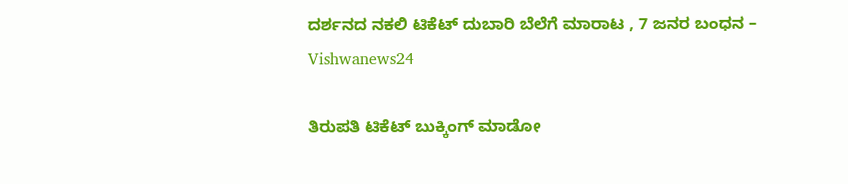ದರ್ಶನದ ನಕಲಿ ಟಿಕೆಟ್‌ ದುಬಾರಿ ಬೆಲೆಗೆ ಮಾರಾಟ , 7 ಜನರ ಬಂಧನ – Vishwanews24

ತಿರುಪತಿ ಟಿಕೆಟ್‌ ಬುಕ್ಕಿಂಗ್‌ ಮಾಡೋ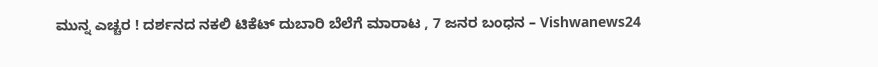ಮುನ್ನ ಎಚ್ಚರ ! ದರ್ಶನದ ನಕಲಿ ಟಿಕೆಟ್‌ ದುಬಾರಿ ಬೆಲೆಗೆ ಮಾರಾಟ , 7 ಜನರ ಬಂಧನ – Vishwanews24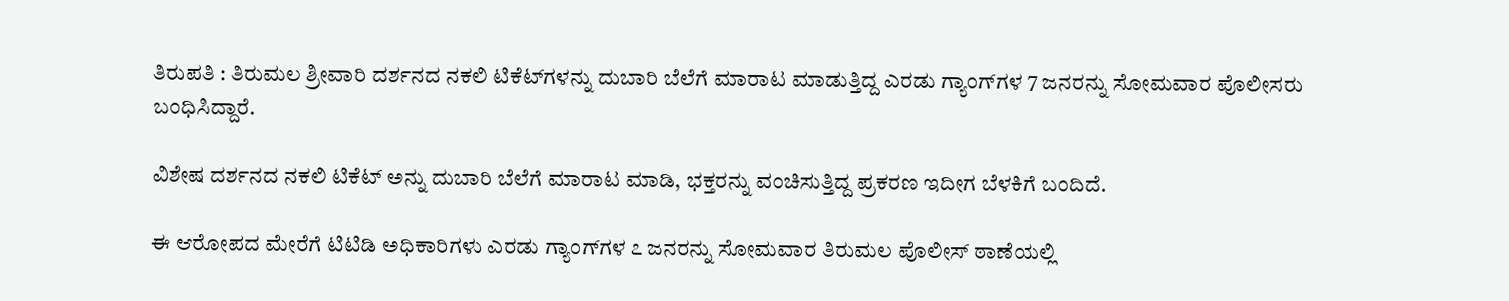ತಿರುಪತಿ : ತಿರುಮಲ ಶ್ರೀವಾರಿ ದರ್ಶನದ ನಕಲಿ ಟಿಕೆಟ್‌ಗಳನ್ನು ದುಬಾರಿ ಬೆಲೆಗೆ ಮಾರಾಟ ಮಾಡುತ್ತಿದ್ದ ಎರಡು ಗ್ಯಾಂಗ್‌ಗಳ 7 ಜನರನ್ನು ಸೋಮವಾರ ಪೊಲೀಸರು ಬಂಧಿಸಿದ್ದಾರೆ.

ವಿಶೇಷ ದರ್ಶನದ ನಕಲಿ ಟಿಕೆಟ್ ಅನ್ನು ದುಬಾರಿ ಬೆಲೆಗೆ ಮಾರಾಟ ಮಾಡಿ, ಭಕ್ತರನ್ನು ವಂಚಿಸುತ್ತಿದ್ದ ಪ್ರಕರಣ ಇದೀಗ ಬೆಳಕಿಗೆ ಬಂದಿದೆ.

ಈ ಆರೋಪದ ಮೇರೆಗೆ ಟಿಟಿಡಿ ಅಧಿಕಾರಿಗಳು ಎರಡು ಗ್ಯಾಂಗ್‌ಗಳ ೭ ಜನರನ್ನು ಸೋಮವಾರ ತಿರುಮಲ ಪೊಲೀಸ್ ಠಾಣೆಯಲ್ಲಿ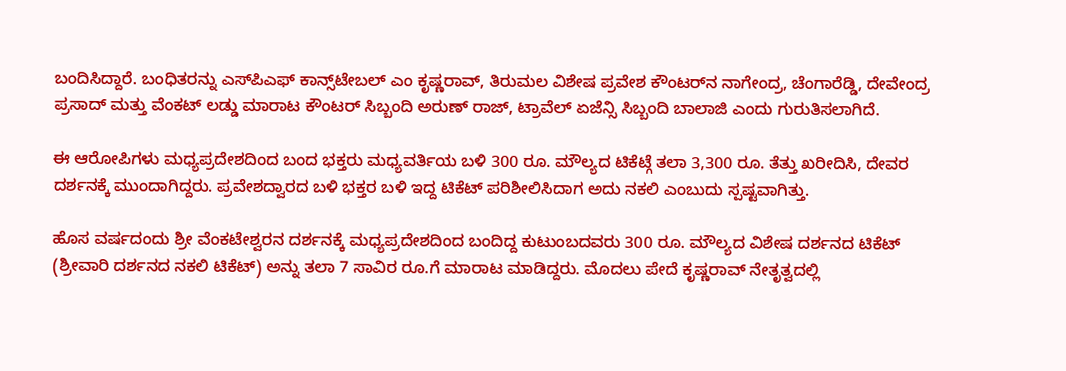ಬಂದಿಸಿದ್ದಾರೆ. ಬಂಧಿತರನ್ನು ಎಸ್‌ಪಿಎಫ್‌ ಕಾನ್ಸ್‌ಟೇಬಲ್‌ ಎಂ ಕೃಷ್ಣರಾವ್‌, ತಿರುಮಲ ವಿಶೇಷ ಪ್ರವೇಶ ಕೌಂಟರ್‌ನ ನಾಗೇಂದ್ರ, ಚೆಂಗಾರೆಡ್ಡಿ, ದೇವೇಂದ್ರ ಪ್ರಸಾದ್‌ ಮತ್ತು ವೆಂಕಟ್‌ ಲಡ್ಡು ಮಾರಾಟ ಕೌಂಟರ್‌ ಸಿಬ್ಬಂದಿ ಅರುಣ್‌ ರಾಜ್‌, ಟ್ರಾವೆಲ್‌ ಏಜೆನ್ಸಿ ಸಿಬ್ಬಂದಿ ಬಾಲಾಜಿ ಎಂದು ಗುರುತಿಸಲಾಗಿದೆ.

ಈ ಆರೋಪಿಗಳು ಮಧ್ಯಪ್ರದೇಶದಿಂದ ಬಂದ ಭಕ್ತರು ಮಧ್ಯವರ್ತಿಯ ಬಳಿ 300 ರೂ. ಮೌಲ್ಯದ ಟಿಕೆಟ್ಗೆ ತಲಾ 3,300 ರೂ. ತೆತ್ತು ಖರೀದಿಸಿ, ದೇವರ ದರ್ಶನಕ್ಕೆ ಮುಂದಾಗಿದ್ದರು. ಪ್ರವೇಶದ್ವಾರದ ಬಳಿ ಭಕ್ತರ ಬಳಿ ಇದ್ದ ಟಿಕೆಟ್ ಪರಿಶೀಲಿಸಿದಾಗ ಅದು ನಕಲಿ ಎಂಬುದು ಸ್ಪಷ್ಟವಾಗಿತ್ತು.

ಹೊಸ ವರ್ಷದಂದು ಶ್ರೀ ವೆಂಕಟೇಶ್ವರನ ದರ್ಶನಕ್ಕೆ ಮಧ್ಯಪ್ರದೇಶದಿಂದ ಬಂದಿದ್ದ ಕುಟುಂಬದವರು 300 ರೂ. ಮೌಲ್ಯದ ವಿಶೇಷ ದರ್ಶನದ ಟಿಕೆಟ್ (ಶ್ರೀವಾರಿ ದರ್ಶನದ ನಕಲಿ ಟಿಕೆಟ್‌) ಅನ್ನು ತಲಾ 7 ಸಾವಿರ ರೂ.ಗೆ ಮಾರಾಟ ಮಾಡಿದ್ದರು. ಮೊದಲು ಪೇದೆ ಕೃಷ್ಣರಾವ್‌ ನೇತೃತ್ವದಲ್ಲಿ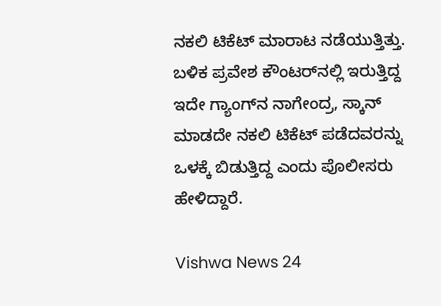ನಕಲಿ ಟಿಕೆಟ್‌ ಮಾರಾಟ ನಡೆಯುತ್ತಿತ್ತು. ಬಳಿಕ ಪ್ರವೇಶ ಕೌಂಟರ್‌ನಲ್ಲಿ ಇರುತ್ತಿದ್ದ ಇದೇ ಗ್ಯಾಂಗ್‌ನ ನಾಗೇಂದ್ರ, ಸ್ಕಾನ್‌ ಮಾಡದೇ ನಕಲಿ ಟಿಕೆಟ್‌ ಪಡೆದವರನ್ನು ಒಳಕ್ಕೆ ಬಿಡುತ್ತಿದ್ದ ಎಂದು ಪೊಲೀಸರು ಹೇಳಿದ್ದಾರೆ.

Vishwa News 24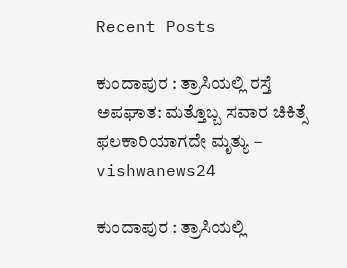Recent Posts

ಕುಂದಾಪುರ : ತ್ರಾಸಿಯಲ್ಲಿ ರಸ್ತೆ ಅಪಘಾತ: ಮತ್ತೊಬ್ಬ ಸವಾರ ಚಿಕಿತ್ಸೆ ಫಲಕಾರಿಯಾಗದೇ ಮೃತ್ಯು – vishwanews24

ಕುಂದಾಪುರ : ತ್ರಾಸಿಯಲ್ಲಿ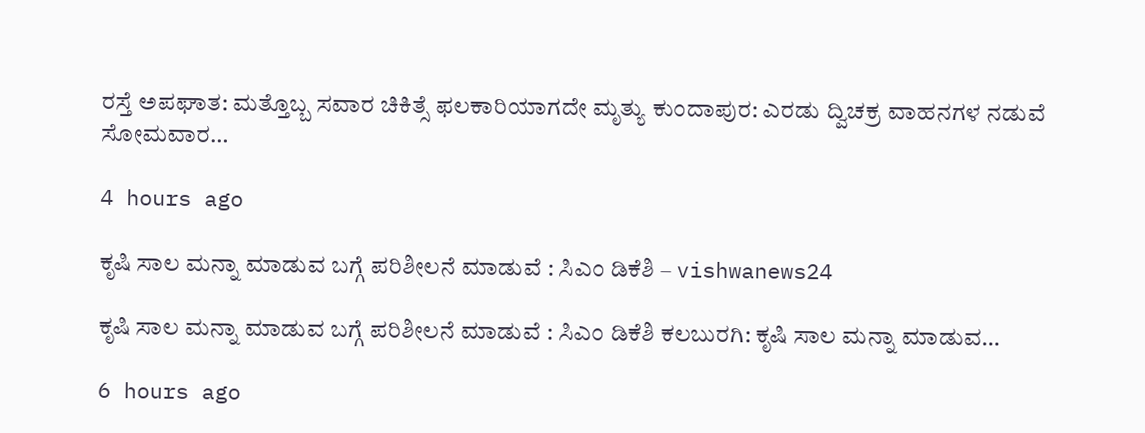ರಸ್ತೆ ಅಪಘಾತ: ಮತ್ತೊಬ್ಬ ಸವಾರ ಚಿಕಿತ್ಸೆ ಫಲಕಾರಿಯಾಗದೇ ಮೃತ್ಯು ಕುಂದಾಪುರ: ಎರಡು ದ್ವಿಚಕ್ರ ವಾಹನಗಳ ನಡುವೆ ಸೋಮವಾರ…

4 hours ago

ಕೃಷಿ ಸಾಲ‌ ಮನ್ನಾ ಮಾಡುವ ಬಗ್ಗೆ ಪರಿಶೀಲನೆ ಮಾಡುವೆ : ಸಿಎಂ ಡಿಕೆಶಿ – vishwanews24

ಕೃಷಿ ಸಾಲ‌ ಮನ್ನಾ ಮಾಡುವ ಬಗ್ಗೆ ಪರಿಶೀಲನೆ ಮಾಡುವೆ : ಸಿಎಂ ಡಿಕೆಶಿ ಕಲಬುರಗಿ: ಕೃಷಿ ಸಾಲ ಮನ್ನಾ ಮಾಡುವ…

6 hours ago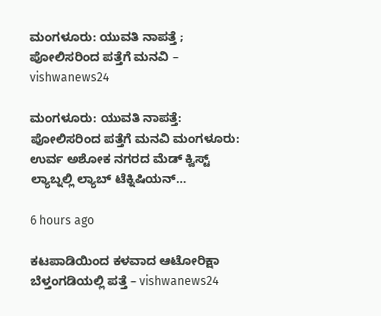ಮಂಗಳೂರು: ಯುವತಿ ನಾಪತ್ತೆ ; ಪೋಲಿಸರಿಂದ ಪತ್ತೆಗೆ ಮನವಿ – vishwanews24

ಮಂಗಳೂರು: ಯುವತಿ ನಾಪತ್ತೆ: ಪೋಲಿಸರಿಂದ ಪತ್ತೆಗೆ ಮನವಿ ಮಂಗಳೂರು: ಉರ್ವ ಅಶೋಕ ನಗರದ ಮೆಡ್ ಕ್ವಿಸ್ಟ್ ಲ್ಯಾಬ್ನಲ್ಲಿ ಲ್ಯಾಬ್ ಟೆಕ್ನಿಷಿಯನ್…

6 hours ago

ಕಟಪಾಡಿಯಿಂದ ಕಳವಾದ ಆಟೋರಿಕ್ಷಾ ಬೆಳ್ತಂಗಡಿಯಲ್ಲಿ ಪತ್ತೆ – vishwanews24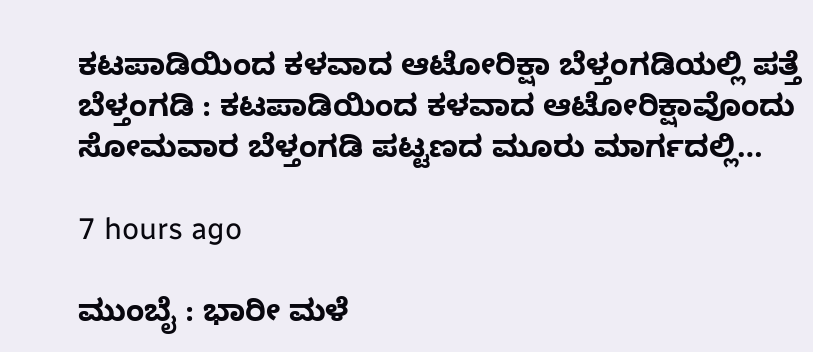ಕಟಪಾಡಿಯಿಂದ ಕಳವಾದ ಆಟೋರಿಕ್ಷಾ ಬೆಳ್ತಂಗಡಿಯಲ್ಲಿ ಪತ್ತೆ ಬೆಳ್ತಂಗಡಿ : ಕಟಪಾಡಿಯಿಂದ ಕಳವಾದ ಆಟೋರಿಕ್ಷಾವೊಂದು ಸೋಮವಾರ ಬೆಳ್ತಂಗಡಿ ಪಟ್ಟಣದ ಮೂರು ಮಾರ್ಗದಲ್ಲಿ…

7 hours ago

ಮುಂಬೈ : ಭಾರೀ ಮಳೆ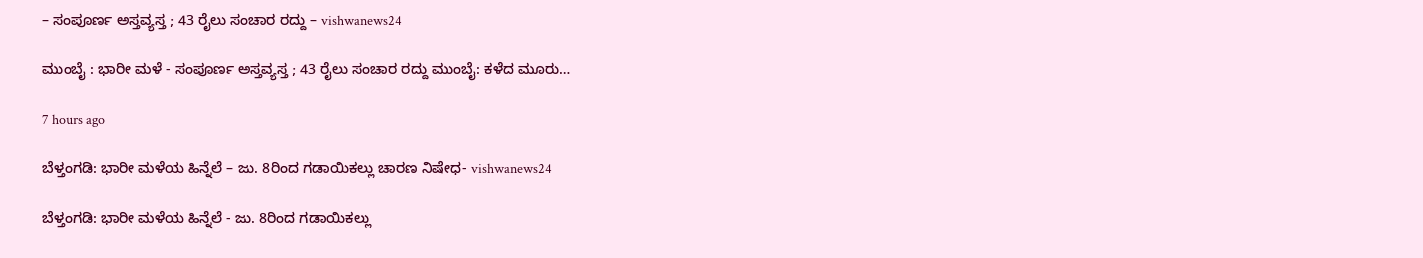– ಸಂಪೂರ್ಣ ಅಸ್ತವ್ಯಸ್ತ ; 43 ರೈಲು ಸಂಚಾರ ರದ್ದು – vishwanews24

ಮುಂಬೈ : ಭಾರೀ ಮಳೆ - ಸಂಪೂರ್ಣ ಅಸ್ತವ್ಯಸ್ತ ; 43 ರೈಲು ಸಂಚಾರ ರದ್ದು ಮುಂಬೈ: ಕಳೆದ ಮೂರು…

7 hours ago

ಬೆಳ್ತಂಗಡಿ: ಭಾರೀ ಮಳೆಯ ಹಿನ್ನೆಲೆ – ಜು. 8ರಿಂದ ಗಡಾಯಿಕಲ್ಲು ಚಾರಣ ನಿಷೇಧ- vishwanews24

ಬೆಳ್ತಂಗಡಿ: ಭಾರೀ ಮಳೆಯ ಹಿನ್ನೆಲೆ - ಜು. 8ರಿಂದ ಗಡಾಯಿಕಲ್ಲು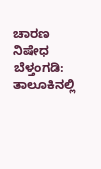ಚಾರಣ ನಿಷೇಧ ಬೆಳ್ತಂಗಡಿ: ತಾಲೂಕಿನಲ್ಲಿ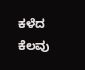ಕಳೆದ ಕೆಲವು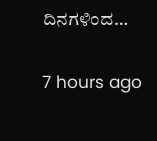ದಿನಗಳಿಂದ…

7 hours ago